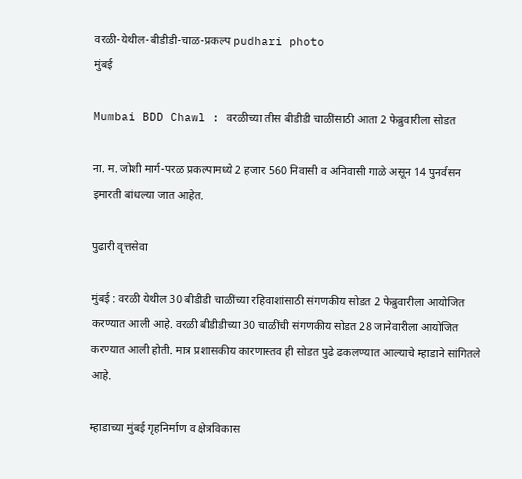वरळी-येथील-बीडीडी-चाळ-प्रकल्प pudhari photo
मुंबई

Mumbai BDD Chawl : वरळीच्या तीस बीडीडी चाळींसाठी आता 2 फेब्रुवारीला सोडत

ना. म. जोशी मार्ग-परळ प्रकल्पामध्ये 2 हजार 560 निवासी व अनिवासी गाळे असून 14 पुनर्वसन इमारती बांधल्या जात आहेत.

पुढारी वृत्तसेवा

मुंबई : वरळी येथील 30 बीडीडी चाळींच्या रहिवाशांसाठी संगणकीय सोडत 2 फेब्रुवारीला आयोजित करण्यात आली आहे. वरळी बीडीडीच्या 30 चाळींची संगणकीय सोडत 28 जानेवारीला आयोजित करण्यात आली होती. मात्र प्रशासकीय कारणास्तव ही सोडत पुढे ढकलण्यात आल्याचे म्हाडाने सांगितले आहे.

म्हाडाच्या मुंबई गृहनिर्माण व क्षेत्रविकास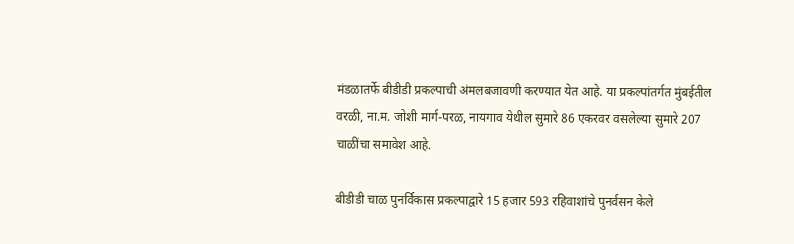मंडळातर्फे बीडीडी प्रकल्पाची अंमलबजावणी करण्यात येत आहे. या प्रकल्पांतर्गत मुंबईतील वरळी, ना.म. जोशी मार्ग-परळ, नायगाव येथील सुमारे 86 एकरवर वसलेल्या सुमारे 207 चाळींचा समावेश आहे.

बीडीडी चाळ पुनर्विकास प्रकल्पाद्वारे 15 हजार 593 रहिवाशांचे पुनर्वसन केले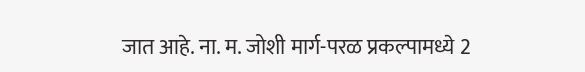जात आहे. ना. म. जोशी मार्ग-परळ प्रकल्पामध्ये 2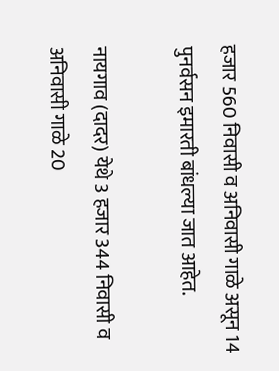हजार 560 निवासी व अनिवासी गाळे असून 14 पुनर्वसन इमारती बांधल्या जात आहेत.

नायगाव (दादर) येथे 3 हजार 344 निवासी व अनिवासी गाळे 20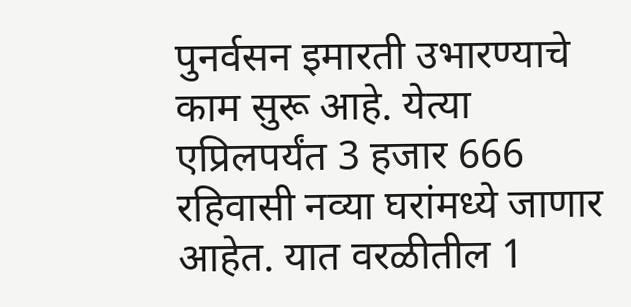पुनर्वसन इमारती उभारण्याचे काम सुरू आहे. येत्या एप्रिलपर्यंत 3 हजार 666 रहिवासी नव्या घरांमध्ये जाणार आहेत. यात वरळीतील 1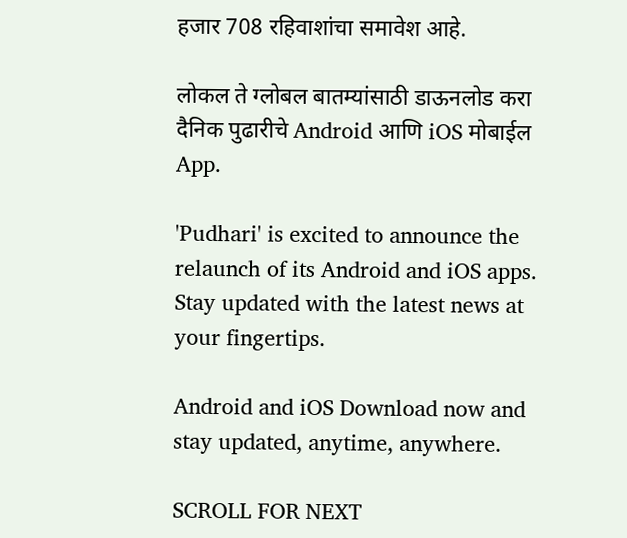हजार 708 रहिवाशांचा समावेश आहे.

लोकल ते ग्लोबल बातम्यांसाठी डाऊनलोड करा दैनिक पुढारीचे Android आणि iOS मोबाईल App.

'Pudhari' is excited to announce the relaunch of its Android and iOS apps. Stay updated with the latest news at your fingertips.

Android and iOS Download now and stay updated, anytime, anywhere.

SCROLL FOR NEXT